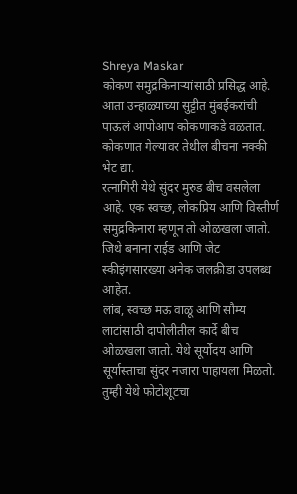Shreya Maskar
कोकण समुद्रकिनाऱ्यांसाठी प्रसिद्ध आहे. आता उन्हाळ्याच्या सुट्टीत मुंबईकरांची पाऊलं आपोआप कोकणाकडे वळतात. कोकणात गेल्यावर तेथील बीचना नक्की भेट द्या.
रत्नागिरी येथे सुंदर मुरुड बीच वसलेला आहे. एक स्वच्छ, लोकप्रिय आणि विस्तीर्ण समुद्रकिनारा म्हणून तो ओळखला जातो. जिथे बनाना राईड आणि जेट स्कीइंगसारख्या अनेक जलक्रीडा उपलब्ध आहेत.
लांब, स्वच्छ मऊ वाळू आणि सौम्य लाटांसाठी दापोलीतील कार्दे बीच ओळखला जातो. येथे सूर्योदय आणि सूर्यास्ताचा सुंदर नजारा पाहायला मिळतो. तुम्ही येथे फोटोशूटचा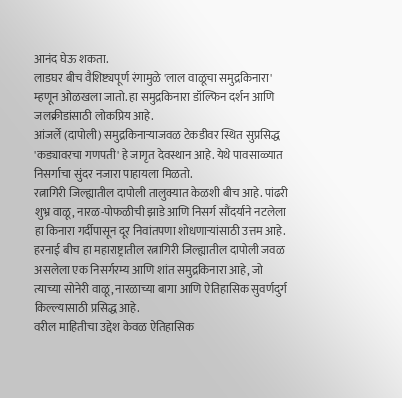आनंद घेऊ शकता.
लाडघर बीच वैशिष्ट्यपूर्ण रंगामुळे 'लाल वाळूचा समुद्रकिनारा' म्हणून ओळखला जातो. हा समुद्रकिनारा डॉल्फिन दर्शन आणि जलक्रीडांसाठी लोकप्रिय आहे.
आंजर्ले (दापोली) समुद्रकिनाऱ्याजवळ टेकडीवर स्थित सुप्रसिद्ध 'कड्यावरचा गणपती' हे जागृत देवस्थान आहे. येथे पावसाळ्यात निसर्गाचा सुंदर नजारा पाहायला मिळतो.
रत्नागिरी जिल्ह्यातील दापोली तालुक्यात केळशी बीच आहे. पांढरी शुभ्र वाळू, नारळ-पोफळीची झाडे आणि निसर्ग सौंदर्याने नटलेला हा किनारा गर्दीपासून दूर निवांतपणा शोधणाऱ्यांसाठी उत्तम आहे.
हरनाई बीच हा महाराष्ट्रातील रत्नागिरी जिल्ह्यातील दापोली जवळ असलेला एक निसर्गरम्य आणि शांत समुद्रकिनारा आहे, जो त्याच्या सोनेरी वाळू, नारळाच्या बागा आणि ऐतिहासिक सुवर्णदुर्ग किल्ल्यासाठी प्रसिद्ध आहे.
वरील माहितीचा उद्देश केवळ ऐतिहासिक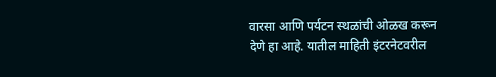वारसा आणि पर्यटन स्थळांची ओळख करून देणे हा आहे. यातील माहिती इंटरनेटवरील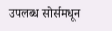उपलब्ध सोर्समधून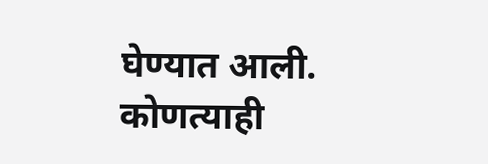घेण्यात आली. कोणत्याही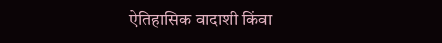ऐतिहासिक वादाशी किंवा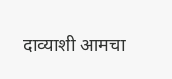दाव्याशी आमचा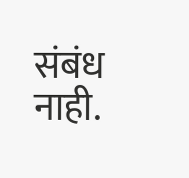संबंध नाही.